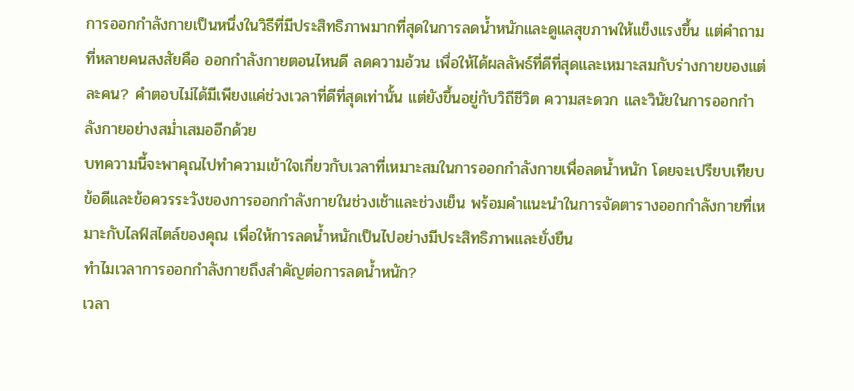การออกกำลังกายเป็นหนึ่งในวิธีที่มีประสิทธิภาพมากที่สุดในการลดน้ำหนักและดูแลสุขภาพให้แข็งแรงขึ้น แต่คำถามที่หลายคนสงสัยคือ ออกกําลังกายตอนไหนดี ลดความอ้วน เพื่อให้ได้ผลลัพธ์ที่ดีที่สุดและเหมาะสมกับร่างกายของแต่ละคน? คำตอบไม่ได้มีเพียงแค่ช่วงเวลาที่ดีที่สุดเท่านั้น แต่ยังขึ้นอยู่กับวิถีชีวิต ความสะดวก และวินัยในการออกกำลังกายอย่างสม่ำเสมออีกด้วย
บทความนี้จะพาคุณไปทำความเข้าใจเกี่ยวกับเวลาที่เหมาะสมในการออกกำลังกายเพื่อลดน้ำหนัก โดยจะเปรียบเทียบข้อดีและข้อควรระวังของการออกกำลังกายในช่วงเช้าและช่วงเย็น พร้อมคำแนะนำในการจัดตารางออกกำลังกายที่เหมาะกับไลฟ์สไตล์ของคุณ เพื่อให้การลดน้ำหนักเป็นไปอย่างมีประสิทธิภาพและยั่งยืน
ทำไมเวลาการออกกำลังกายถึงสำคัญต่อการลดน้ำหนัก?
เวลา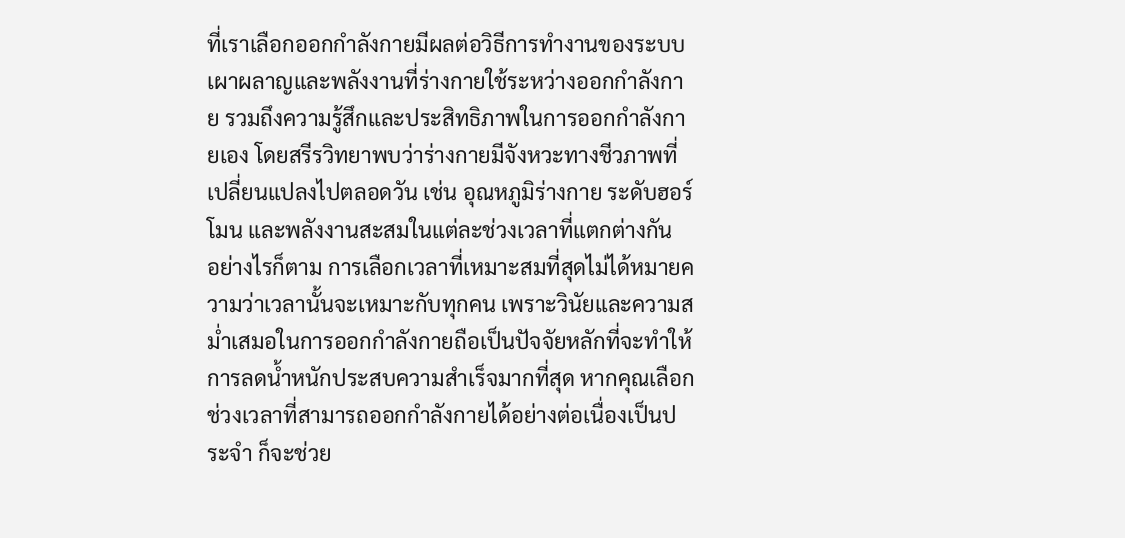ที่เราเลือกออกกำลังกายมีผลต่อวิธีการทำงานของระบบเผาผลาญและพลังงานที่ร่างกายใช้ระหว่างออกกำลังกาย รวมถึงความรู้สึกและประสิทธิภาพในการออกกำลังกายเอง โดยสรีรวิทยาพบว่าร่างกายมีจังหวะทางชีวภาพที่เปลี่ยนแปลงไปตลอดวัน เช่น อุณหภูมิร่างกาย ระดับฮอร์โมน และพลังงานสะสมในแต่ละช่วงเวลาที่แตกต่างกัน
อย่างไรก็ตาม การเลือกเวลาที่เหมาะสมที่สุดไม่ได้หมายความว่าเวลานั้นจะเหมาะกับทุกคน เพราะวินัยและความสม่ำเสมอในการออกกำลังกายถือเป็นปัจจัยหลักที่จะทำให้การลดน้ำหนักประสบความสำเร็จมากที่สุด หากคุณเลือกช่วงเวลาที่สามารถออกกำลังกายได้อย่างต่อเนื่องเป็นประจำ ก็จะช่วย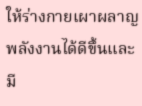ให้ร่างกายเผาผลาญพลังงานได้ดีขึ้นและมี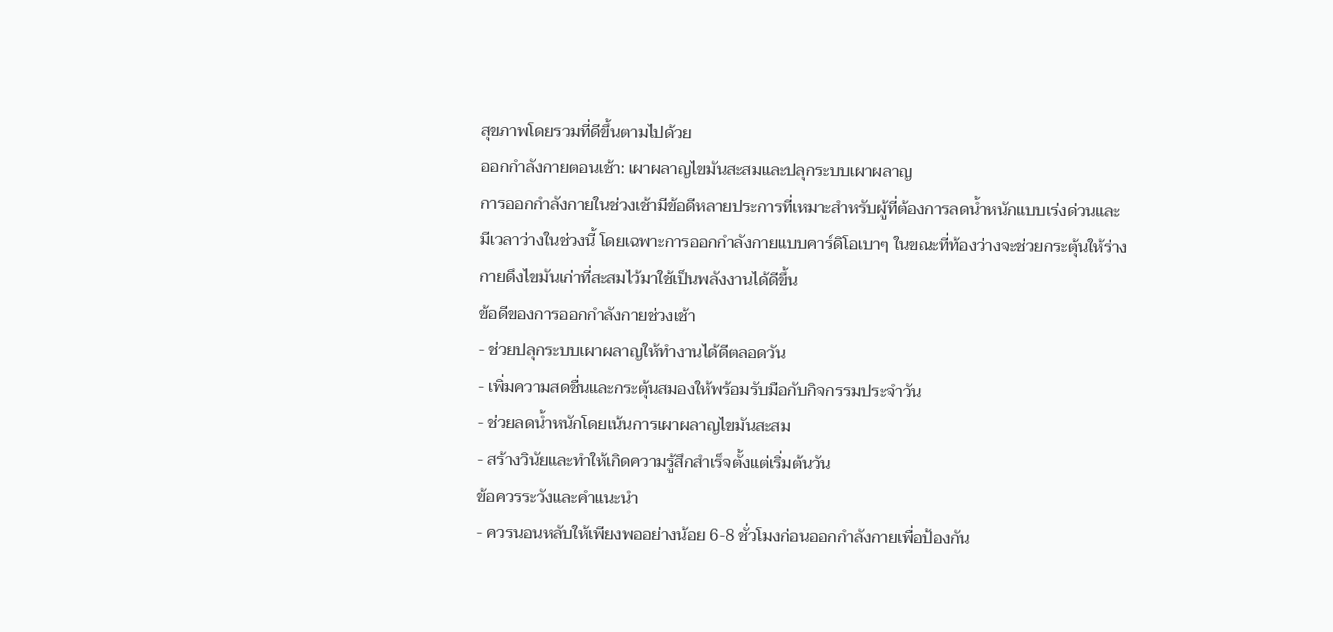สุขภาพโดยรวมที่ดีขึ้นตามไปด้วย
ออกกำลังกายตอนเช้า: เผาผลาญไขมันสะสมและปลุกระบบเผาผลาญ
การออกกำลังกายในช่วงเช้ามีข้อดีหลายประการที่เหมาะสำหรับผู้ที่ต้องการลดน้ำหนักแบบเร่งด่วนและมีเวลาว่างในช่วงนี้ โดยเฉพาะการออกกำลังกายแบบคาร์ดิโอเบาๆ ในขณะที่ท้องว่างจะช่วยกระตุ้นให้ร่างกายดึงไขมันเก่าที่สะสมไว้มาใช้เป็นพลังงานได้ดีขึ้น
ข้อดีของการออกกำลังกายช่วงเช้า
- ช่วยปลุกระบบเผาผลาญให้ทำงานได้ดีตลอดวัน
- เพิ่มความสดชื่นและกระตุ้นสมองให้พร้อมรับมือกับกิจกรรมประจำวัน
- ช่วยลดน้ำหนักโดยเน้นการเผาผลาญไขมันสะสม
- สร้างวินัยและทำให้เกิดความรู้สึกสำเร็จตั้งแต่เริ่มต้นวัน
ข้อควรระวังและคำแนะนำ
- ควรนอนหลับให้เพียงพออย่างน้อย 6-8 ชั่วโมงก่อนออกกำลังกายเพื่อป้องกัน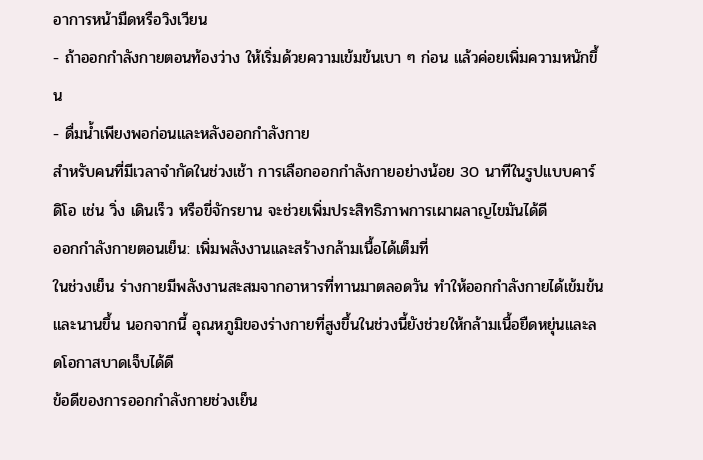อาการหน้ามืดหรือวิงเวียน
- ถ้าออกกำลังกายตอนท้องว่าง ให้เริ่มด้วยความเข้มข้นเบา ๆ ก่อน แล้วค่อยเพิ่มความหนักขึ้น
- ดื่มน้ำเพียงพอก่อนและหลังออกกำลังกาย
สำหรับคนที่มีเวลาจำกัดในช่วงเช้า การเลือกออกกำลังกายอย่างน้อย 30 นาทีในรูปแบบคาร์ดิโอ เช่น วิ่ง เดินเร็ว หรือขี่จักรยาน จะช่วยเพิ่มประสิทธิภาพการเผาผลาญไขมันได้ดี
ออกกำลังกายตอนเย็น: เพิ่มพลังงานและสร้างกล้ามเนื้อได้เต็มที่
ในช่วงเย็น ร่างกายมีพลังงานสะสมจากอาหารที่ทานมาตลอดวัน ทำให้ออกกำลังกายได้เข้มข้นและนานขึ้น นอกจากนี้ อุณหภูมิของร่างกายที่สูงขึ้นในช่วงนี้ยังช่วยให้กล้ามเนื้อยืดหยุ่นและลดโอกาสบาดเจ็บได้ดี
ข้อดีของการออกกำลังกายช่วงเย็น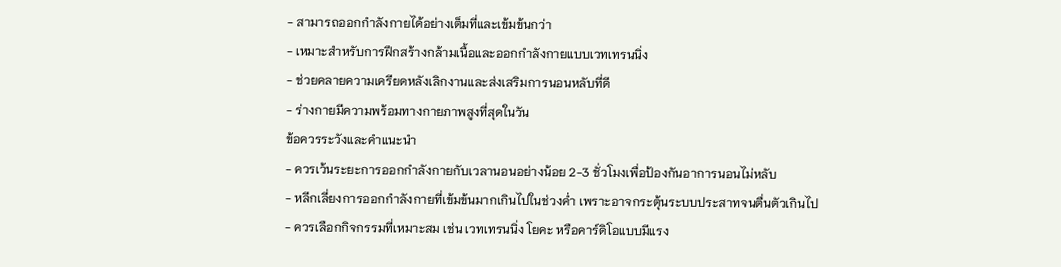- สามารถออกกำลังกายได้อย่างเต็มที่และเข้มข้นกว่า
- เหมาะสำหรับการฝึกสร้างกล้ามเนื้อและออกกำลังกายแบบเวทเทรนนิ่ง
- ช่วยคลายความเครียดหลังเลิกงานและส่งเสริมการนอนหลับที่ดี
- ร่างกายมีความพร้อมทางกายภาพสูงที่สุดในวัน
ข้อควรระวังและคำแนะนำ
- ควรเว้นระยะการออกกำลังกายกับเวลานอนอย่างน้อย 2-3 ชั่วโมงเพื่อป้องกันอาการนอนไม่หลับ
- หลีกเลี่ยงการออกกำลังกายที่เข้มข้นมากเกินไปในช่วงค่ำ เพราะอาจกระตุ้นระบบประสาทจนตื่นตัวเกินไป
- ควรเลือกกิจกรรมที่เหมาะสม เช่น เวทเทรนนิ่ง โยคะ หรือคาร์ดิโอแบบมีแรง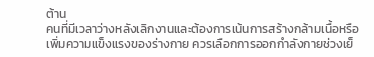ต้าน
คนที่มีเวลาว่างหลังเลิกงานและต้องการเน้นการสร้างกล้ามเนื้อหรือเพิ่มความแข็งแรงของร่างกาย ควรเลือกการออกกำลังกายช่วงเย็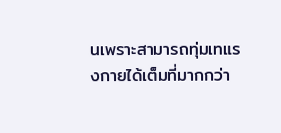นเพราะสามารถทุ่มเทแรงกายได้เต็มที่มากกว่า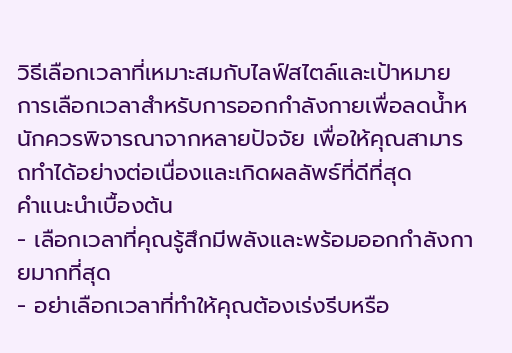วิธีเลือกเวลาที่เหมาะสมกับไลฟ์สไตล์และเป้าหมาย
การเลือกเวลาสำหรับการออกกำลังกายเพื่อลดน้ำหนักควรพิจารณาจากหลายปัจจัย เพื่อให้คุณสามารถทำได้อย่างต่อเนื่องและเกิดผลลัพธ์ที่ดีที่สุด
คำแนะนำเบื้องต้น
- เลือกเวลาที่คุณรู้สึกมีพลังและพร้อมออกกำลังกายมากที่สุด
- อย่าเลือกเวลาที่ทำให้คุณต้องเร่งรีบหรือ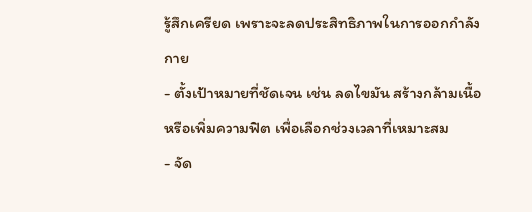รู้สึกเครียด เพราะจะลดประสิทธิภาพในการออกกำลังกาย
- ตั้งเป้าหมายที่ชัดเจน เช่น ลดไขมัน สร้างกล้ามเนื้อ หรือเพิ่มความฟิต เพื่อเลือกช่วงเวลาที่เหมาะสม
- จัด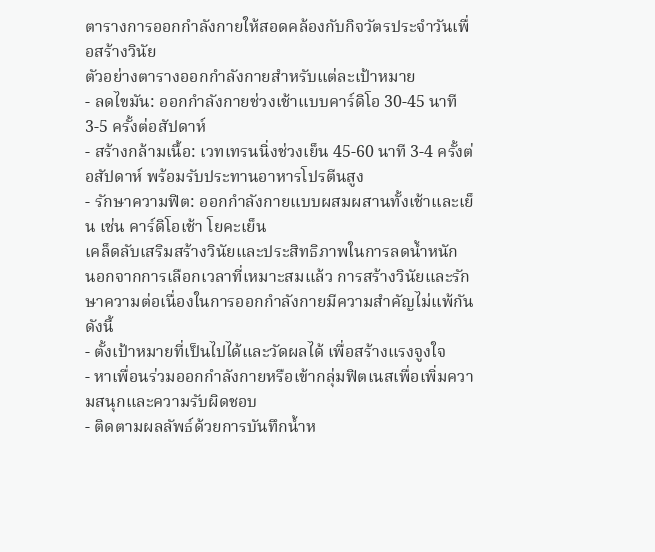ตารางการออกกำลังกายให้สอดคล้องกับกิจวัตรประจำวันเพื่อสร้างวินัย
ตัวอย่างตารางออกกำลังกายสำหรับแต่ละเป้าหมาย
- ลดไขมัน: ออกกำลังกายช่วงเช้าแบบคาร์ดิโอ 30-45 นาที 3-5 ครั้งต่อสัปดาห์
- สร้างกล้ามเนื้อ: เวทเทรนนิ่งช่วงเย็น 45-60 นาที 3-4 ครั้งต่อสัปดาห์ พร้อมรับประทานอาหารโปรตีนสูง
- รักษาความฟิต: ออกกำลังกายแบบผสมผสานทั้งเช้าและเย็น เช่น คาร์ดิโอเช้า โยคะเย็น
เคล็ดลับเสริมสร้างวินัยและประสิทธิภาพในการลดน้ำหนัก
นอกจากการเลือกเวลาที่เหมาะสมแล้ว การสร้างวินัยและรักษาความต่อเนื่องในการออกกำลังกายมีความสำคัญไม่แพ้กัน ดังนี้
- ตั้งเป้าหมายที่เป็นไปได้และวัดผลได้ เพื่อสร้างแรงจูงใจ
- หาเพื่อนร่วมออกกำลังกายหรือเข้ากลุ่มฟิตเนสเพื่อเพิ่มความสนุกและความรับผิดชอบ
- ติดตามผลลัพธ์ด้วยการบันทึกน้ำห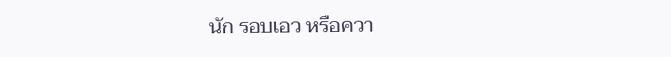นัก รอบเอว หรือควา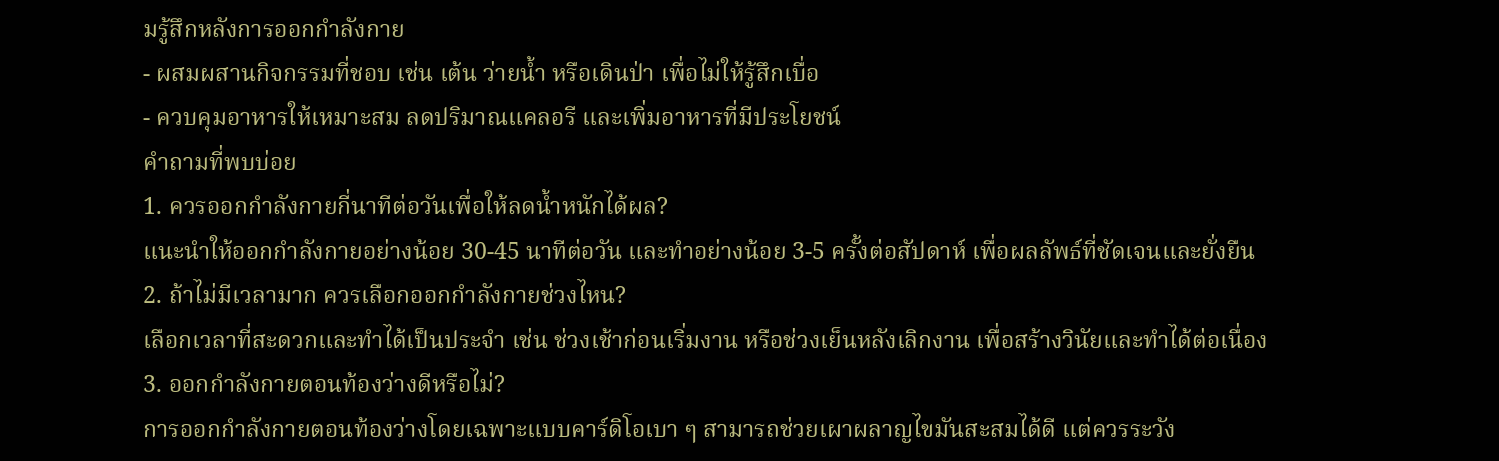มรู้สึกหลังการออกกำลังกาย
- ผสมผสานกิจกรรมที่ชอบ เช่น เต้น ว่ายน้ำ หรือเดินป่า เพื่อไม่ให้รู้สึกเบื่อ
- ควบคุมอาหารให้เหมาะสม ลดปริมาณแคลอรี และเพิ่มอาหารที่มีประโยชน์
คำถามที่พบบ่อย
1. ควรออกกำลังกายกี่นาทีต่อวันเพื่อให้ลดน้ำหนักได้ผล?
แนะนำให้ออกกำลังกายอย่างน้อย 30-45 นาทีต่อวัน และทำอย่างน้อย 3-5 ครั้งต่อสัปดาห์ เพื่อผลลัพธ์ที่ชัดเจนและยั่งยืน
2. ถ้าไม่มีเวลามาก ควรเลือกออกกำลังกายช่วงไหน?
เลือกเวลาที่สะดวกและทำได้เป็นประจำ เช่น ช่วงเช้าก่อนเริ่มงาน หรือช่วงเย็นหลังเลิกงาน เพื่อสร้างวินัยและทำได้ต่อเนื่อง
3. ออกกำลังกายตอนท้องว่างดีหรือไม่?
การออกกำลังกายตอนท้องว่างโดยเฉพาะแบบคาร์ดิโอเบา ๆ สามารถช่วยเผาผลาญไขมันสะสมได้ดี แต่ควรระวัง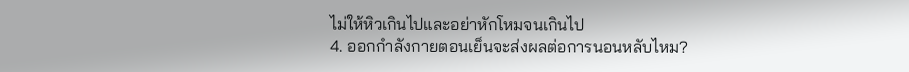ไม่ให้หิวเกินไปและอย่าหักโหมจนเกินไป
4. ออกกำลังกายตอนเย็นจะส่งผลต่อการนอนหลับไหม?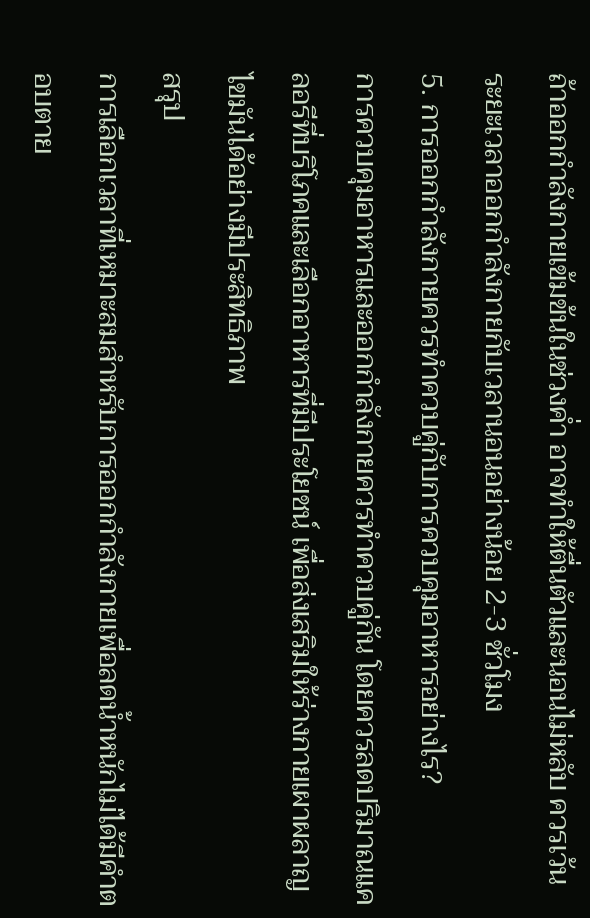ถ้าออกกำลังกายเข้มข้นในช่วงค่ำ อาจทำให้ตื่นตัวและนอนไม่หลับ ควรเว้นระยะเวลาออกกำลังกายกับเวลานอนอย่างน้อย 2-3 ชั่วโมง
5. การออกกำลังกายควรทำควบคู่กับการควบคุมอาหารอย่างไร?
การควบคุมอาหารและออกกำลังกายควรทำควบคู่กัน โดยควรลดปริมาณแคลอรีที่บริโภคและเลือกอาหารที่มีประโยชน์ เพื่อส่งเสริมให้ร่างกายเผาผลาญไขมันได้อย่างมีประสิทธิภาพ
สรุป
การเลือกเวลาที่เหมาะสมสำหรับการออกกำลังกายเพื่อลดน้ำหนักไม่ได้มีคำตอบตาย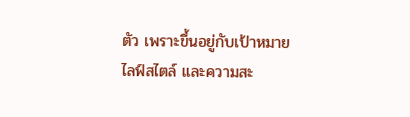ตัว เพราะขึ้นอยู่กับเป้าหมาย ไลฟ์สไตล์ และความสะ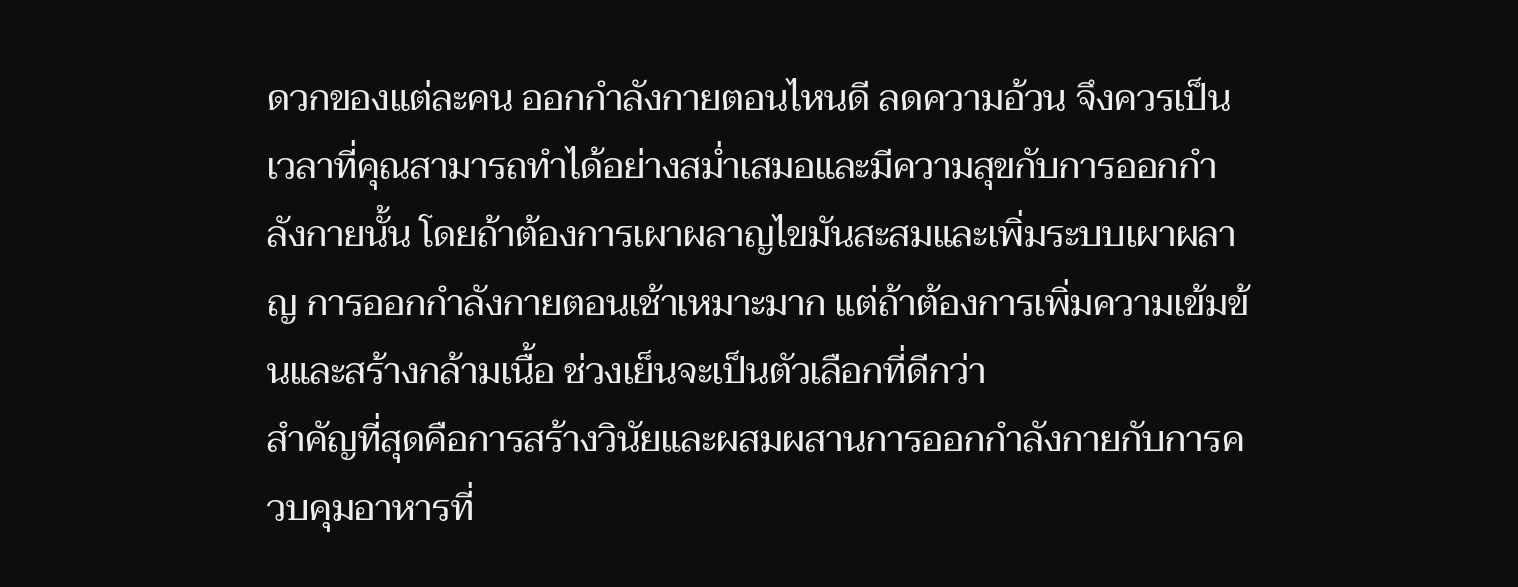ดวกของแต่ละคน ออกกําลังกายตอนไหนดี ลดความอ้วน จึงควรเป็นเวลาที่คุณสามารถทำได้อย่างสม่ำเสมอและมีความสุขกับการออกกำลังกายนั้น โดยถ้าต้องการเผาผลาญไขมันสะสมและเพิ่มระบบเผาผลาญ การออกกำลังกายตอนเช้าเหมาะมาก แต่ถ้าต้องการเพิ่มความเข้มข้นและสร้างกล้ามเนื้อ ช่วงเย็นจะเป็นตัวเลือกที่ดีกว่า
สำคัญที่สุดคือการสร้างวินัยและผสมผสานการออกกำลังกายกับการควบคุมอาหารที่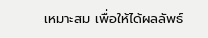เหมาะสม เพื่อให้ได้ผลลัพธ์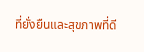ที่ยั่งยืนและสุขภาพที่ดี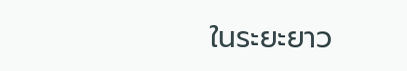ในระยะยาว